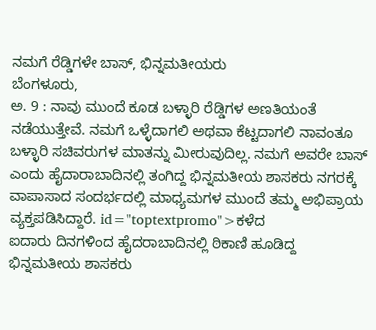ನಮಗೆ ರೆಡ್ಡಿಗಳೇ ಬಾಸ್, ಭಿನ್ನಮತೀಯರು
ಬೆಂಗಳೂರು,
ಅ. 9 : ನಾವು ಮುಂದೆ ಕೂಡ ಬಳ್ಳಾರಿ ರೆಡ್ಡಿಗಳ ಅಣತಿಯಂತೆ ನಡೆಯುತ್ತೇವೆ. ನಮಗೆ ಒಳ್ಳೆದಾಗಲಿ ಅಥವಾ ಕೆಟ್ಟದಾಗಲಿ ನಾವಂತೂ ಬಳ್ಳಾರಿ ಸಚಿವರುಗಳ ಮಾತನ್ನು ಮೀರುವುದಿಲ್ಲ. ನಮಗೆ ಅವರೇ ಬಾಸ್ ಎಂದು ಹೈದಾರಾಬಾದಿನಲ್ಲಿ ತಂಗಿದ್ದ ಭಿನ್ನಮತೀಯ ಶಾಸಕರು ನಗರಕ್ಕೆ ವಾಪಾಸಾದ ಸಂದರ್ಭದಲ್ಲಿ ಮಾಧ್ಯಮಗಳ ಮುಂದೆ ತಮ್ಮ ಅಭಿಪ್ರಾಯ ವ್ಯಕ್ತಪಡಿಸಿದ್ದಾರೆ. id="toptextpromo">ಕಳೆದ
ಐದಾರು ದಿನಗಳಿಂದ ಹೈದರಾಬಾದಿನಲ್ಲಿ ಠಿಕಾಣಿ ಹೂಡಿದ್ದ ಭಿನ್ನಮತೀಯ ಶಾಸಕರು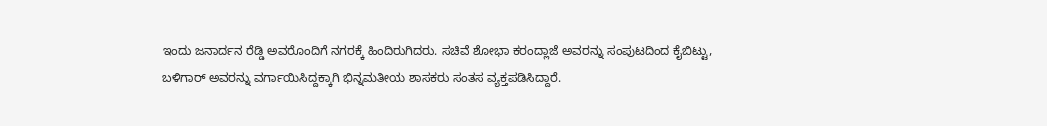ಇಂದು ಜನಾರ್ದನ ರೆಡ್ಡಿ ಅವರೊಂದಿಗೆ ನಗರಕ್ಕೆ ಹಿಂದಿರುಗಿದರು. ಸಚಿವೆ ಶೋಭಾ ಕರಂದ್ಲಾಜೆ ಅವರನ್ನು ಸಂಪುಟದಿಂದ ಕೈಬಿಟ್ಟು, ಬಳಿಗಾರ್ ಅವರನ್ನು ವರ್ಗಾಯಿಸಿದ್ದಕ್ಕಾಗಿ ಭಿನ್ನಮತೀಯ ಶಾಸಕರು ಸಂತಸ ವ್ಯಕ್ತಪಡಿಸಿದ್ದಾರೆ.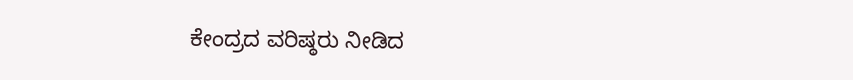ಕೇಂದ್ರದ ವರಿಷ್ಠರು ನೀಡಿದ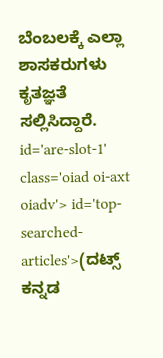ಬೆಂಬಲಕ್ಕೆ ಎಲ್ಲಾ ಶಾಸಕರುಗಳು ಕೃತಜ್ಞತೆ ಸಲ್ಲಿಸಿದ್ದಾರೆ. id='are-slot-1' class='oiad oi-axt oiadv'> id='top-searched-articles'>(ದಟ್ಸ್
ಕನ್ನಡ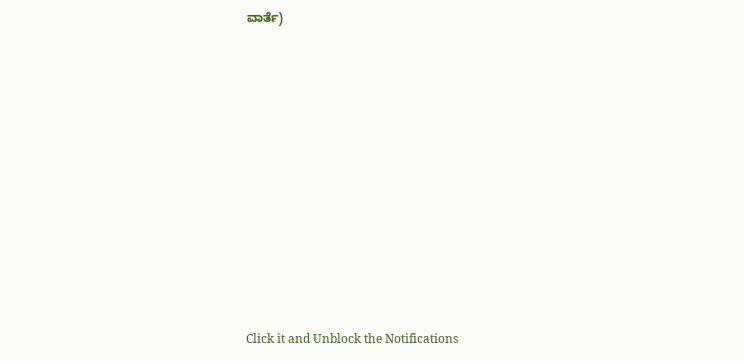ವಾರ್ತೆ)











Click it and Unblock the Notifications